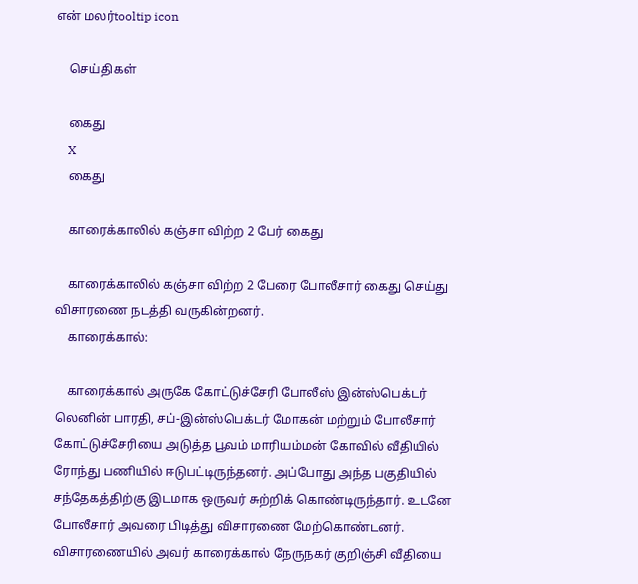என் மலர்tooltip icon

    செய்திகள்

    கைது
    X
    கைது

    காரைக்காலில் கஞ்சா விற்ற 2 பேர் கைது

    காரைக்காலில் கஞ்சா விற்ற 2 பேரை போலீசார் கைது செய்து விசாரணை நடத்தி வருகின்றனர்.
    காரைக்கால்:

    காரைக்கால் அருகே கோட்டுச்சேரி போலீஸ் இன்ஸ்பெக்டர் லெனின் பாரதி, சப்-இன்ஸ்பெக்டர் மோகன் மற்றும் போலீசார் கோட்டுச்சேரியை அடுத்த பூவம் மாரியம்மன் கோவில் வீதியில் ரோந்து பணியில் ஈடுபட்டிருந்தனர். அப்போது அந்த பகுதியில் சந்தேகத்திற்கு இடமாக ஒருவர் சுற்றிக் கொண்டிருந்தார். உடனே போலீசார் அவரை பிடித்து விசாரணை மேற்கொண்டனர். விசாரணையில் அவர் காரைக்கால் நேருநகர் குறிஞ்சி வீதியை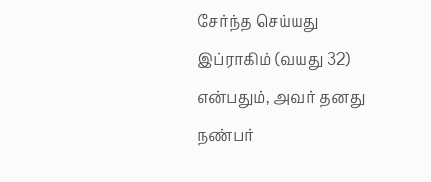சேர்ந்த செய்யது இப்ராகிம் (வயது 32) என்பதும், அவர் தனது நண்பர்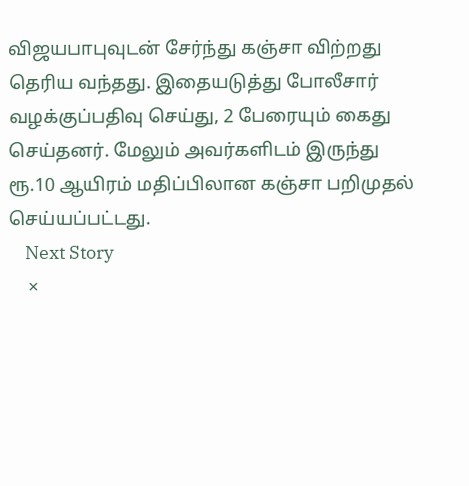விஜயபாபுவுடன் சேர்ந்து கஞ்சா விற்றது தெரிய வந்தது. இதையடுத்து போலீசார் வழக்குப்பதிவு செய்து, 2 பேரையும் கைது செய்தனர். மேலும் அவர்களிடம் இருந்து ரூ.10 ஆயிரம் மதிப்பிலான கஞ்சா பறிமுதல் செய்யப்பட்டது.
    Next Story
    ×